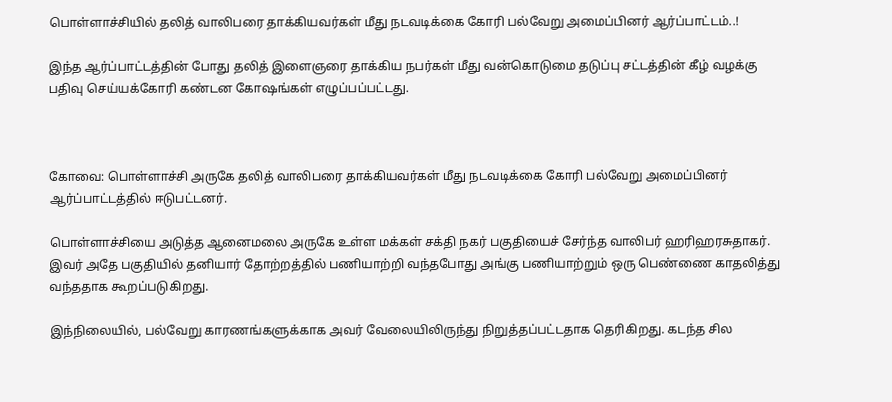பொள்ளாச்சியில் தலித் வாலிபரை தாக்கியவர்கள் மீது நடவடிக்கை கோரி பல்வேறு அமைப்பினர் ஆர்ப்பாட்டம்..!

இந்த ஆர்ப்பாட்டத்தின் போது தலித் இளைஞரை தாக்கிய நபர்கள் மீது வன்கொடுமை தடுப்பு சட்டத்தின் கீழ் வழக்கு பதிவு செய்யக்கோரி கண்டன கோஷங்கள் எழுப்பப்பட்டது.



கோவை: பொள்ளாச்சி அருகே தலித் வாலிபரை தாக்கியவர்கள் மீது நடவடிக்கை கோரி பல்வேறு அமைப்பினர் ஆர்ப்பாட்டத்தில் ஈடுபட்டனர்.

பொள்ளாச்சியை அடுத்த ஆனைமலை அருகே உள்ள மக்கள் சக்தி நகர் பகுதியைச் சேர்ந்த வாலிபர் ஹரிஹரசுதாகர். இவர் அதே பகுதியில் தனியார் தோற்றத்தில் பணியாற்றி வந்தபோது அங்கு பணியாற்றும் ஒரு பெண்ணை காதலித்து வந்ததாக கூறப்படுகிறது.

இந்நிலையில், பல்வேறு காரணங்களுக்காக அவர் வேலையிலிருந்து நிறுத்தப்பட்டதாக தெரிகிறது. கடந்த சில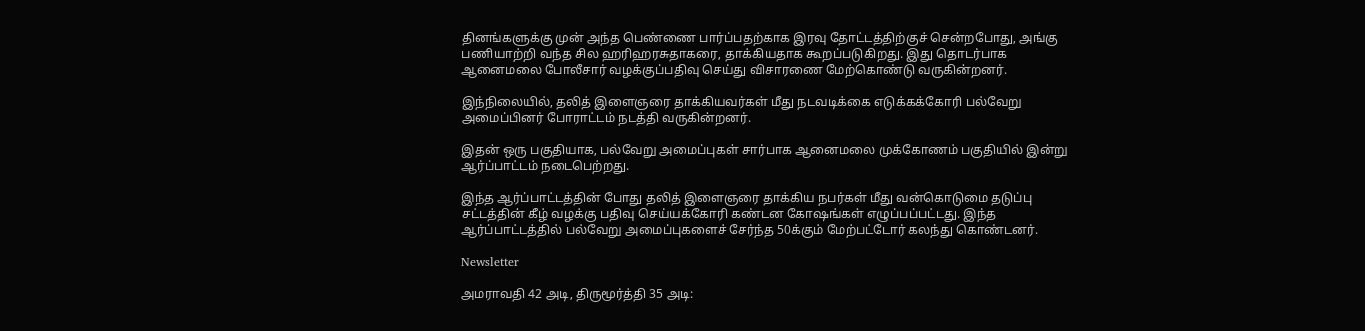தினங்களுக்கு முன் அந்த பெண்ணை பார்ப்பதற்காக இரவு தோட்டத்திற்குச் சென்றபோது, அங்கு பணியாற்றி வந்த சில ஹரிஹரசுதாகரை, தாக்கியதாக கூறப்படுகிறது. இது தொடர்பாக ஆனைமலை போலீசார் வழக்குப்பதிவு செய்து விசாரணை மேற்கொண்டு வருகின்றனர்.

இந்நிலையில், தலித் இளைஞரை தாக்கியவர்கள் மீது நடவடிக்கை எடுக்கக்கோரி பல்வேறு அமைப்பினர் போராட்டம் நடத்தி வருகின்றனர்.

இதன் ஒரு பகுதியாக, பல்வேறு அமைப்புகள் சார்பாக ஆனைமலை முக்கோணம் பகுதியில் இன்று ஆர்ப்பாட்டம் நடைபெற்றது.

இந்த ஆர்ப்பாட்டத்தின் போது தலித் இளைஞரை தாக்கிய நபர்கள் மீது வன்கொடுமை தடுப்பு சட்டத்தின் கீழ் வழக்கு பதிவு செய்யக்கோரி கண்டன கோஷங்கள் எழுப்பப்பட்டது. இந்த ஆர்ப்பாட்டத்தில் பல்வேறு அமைப்புகளைச் சேர்ந்த 50க்கும் மேற்பட்டோர் கலந்து கொண்டனர்.

Newsletter

அமராவதி 42 அடி, திருமூர்த்தி 35 அடி: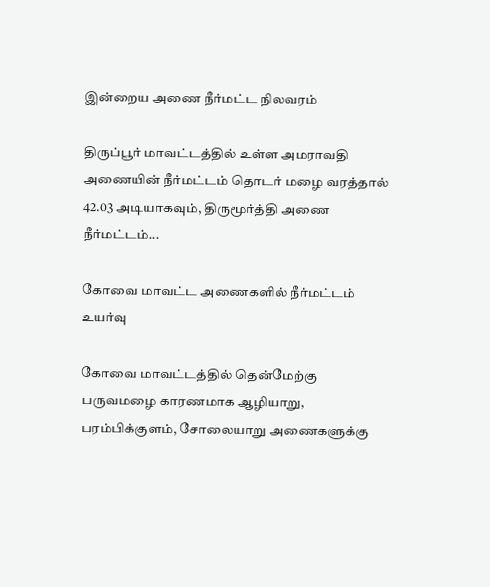இன்றைய அணை நீர்மட்ட நிலவரம்

திருப்பூர் மாவட்டத்தில் உள்ள அமராவதி அணையின் நீர்மட்டம் தொடர் மழை வரத்தால் 42.03 அடியாகவும், திருமூர்த்தி அணை நீர்மட்டம்...

கோவை மாவட்ட அணைகளில் நீர்மட்டம் உயர்வு

கோவை மாவட்டத்தில் தென்மேற்கு பருவமழை காரணமாக ஆழியாறு, பரம்பிக்குளம், சோலையாறு அணைகளுக்கு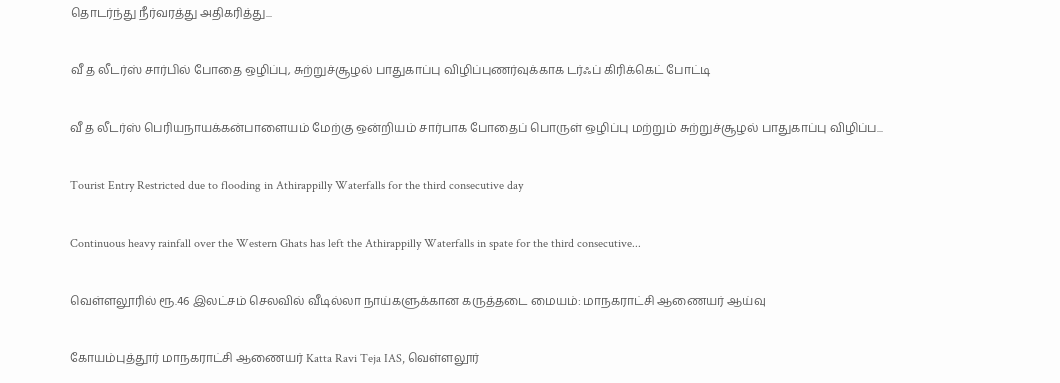தொடர்ந்து நீர்வரத்து அதிகரித்து...

வீ த லீடர்ஸ் சார்பில் போதை ஒழிப்பு, சுற்றுச்சூழல் பாதுகாப்பு விழிப்புணர்வுக்காக டர்ஃப் கிரிக்கெட் போட்டி

வீ த லீடர்ஸ் பெரியநாயக்கன்பாளையம் மேற்கு ஒன்றியம் சார்பாக போதைப் பொருள் ஒழிப்பு மற்றும் சுற்றுச்சூழல் பாதுகாப்பு விழிப்ப...

Tourist Entry Restricted due to flooding in Athirappilly Waterfalls for the third consecutive day

Continuous heavy rainfall over the Western Ghats has left the Athirappilly Waterfalls in spate for the third consecutive...

வெள்ளலூரில் ரூ.46 இலட்சம் செலவில் வீடில்லா நாய்களுக்கான கருத்தடை மையம்: மாநகராட்சி ஆணையர் ஆய்வு

கோயம்புத்தூர் மாநகராட்சி ஆணையர் Katta Ravi Teja IAS, வெள்ளலூர்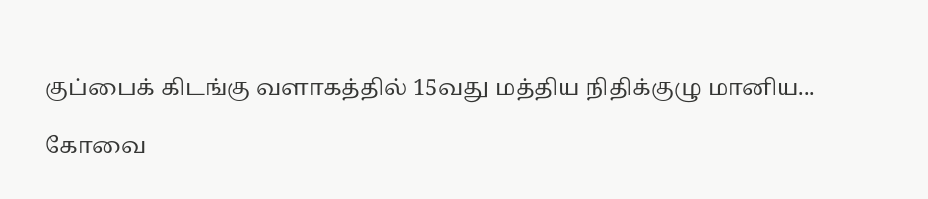குப்பைக் கிடங்கு வளாகத்தில் 15வது மத்திய நிதிக்குழு மானிய...

கோவை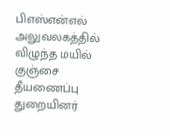பிஎஸ்என்எல் அலுவலகத்தில் விழுந்த மயில் குஞ்சை தீயணைப்பு துறையினர்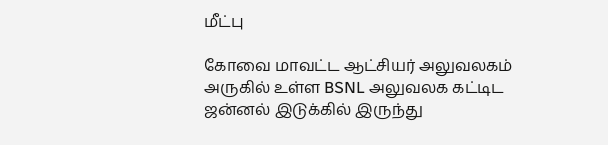மீட்பு

கோவை மாவட்ட ஆட்சியர் அலுவலகம் அருகில் உள்ள BSNL அலுவலக கட்டிட ஜன்னல் இடுக்கில் இருந்து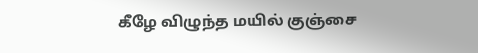கீழே விழுந்த மயில் குஞ்சை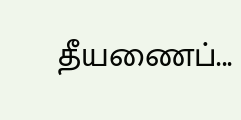தீயணைப்...